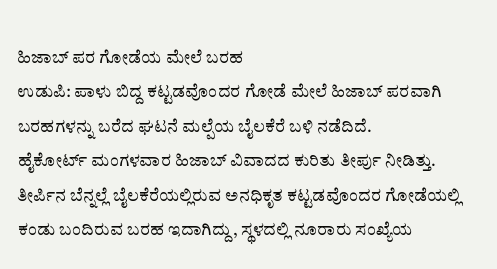ಹಿಜಾಬ್ ಪರ ಗೋಡೆಯ ಮೇಲೆ ಬರಹ
ಉಡುಪಿ: ಪಾಳು ಬಿದ್ದ ಕಟ್ಟಡವೊಂದರ ಗೋಡೆ ಮೇಲೆ ಹಿಜಾಬ್ ಪರವಾಗಿ ಬರಹಗಳನ್ನು ಬರೆದ ಘಟನೆ ಮಲ್ಪೆಯ ಬೈಲಕೆರೆ ಬಳಿ ನಡೆದಿದೆ.
ಹೈಕೋರ್ಟ್ ಮಂಗಳವಾರ ಹಿಜಾಬ್ ವಿವಾದದ ಕುರಿತು ತೀರ್ಪು ನೀಡಿತ್ತು. ತೀರ್ಪಿನ ಬೆನ್ನಲ್ಲೆ ಬೈಲಕೆರೆಯಲ್ಲಿರುವ ಅನಧಿಕೃತ ಕಟ್ಟಡವೊಂದರ ಗೋಡೆಯಲ್ಲಿ ಕಂಡು ಬಂದಿರುವ ಬರಹ ಇದಾಗಿದ್ದು, ಸ್ಥಳದಲ್ಲಿ ನೂರಾರು ಸಂಖ್ಯೆಯ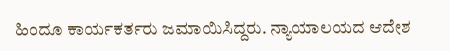ಹಿಂದೂ ಕಾರ್ಯಕರ್ತರು ಜಮಾಯಿಸಿದ್ದರು. ನ್ಯಾಯಾಲಯದ ಆದೇಶ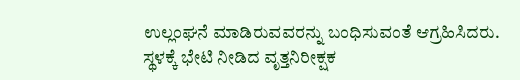ಉಲ್ಲಂಘನೆ ಮಾಡಿರುವವರನ್ನು ಬಂಧಿಸುವಂತೆ ಆಗ್ರಹಿಸಿದರು.
ಸ್ಥಳಕ್ಕೆ ಭೇಟಿ ನೀಡಿದ ವೃತ್ತನಿರೀಕ್ಷಕ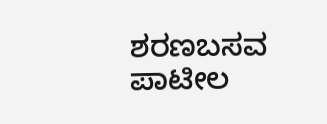ಶರಣಬಸವ ಪಾಟೀಲ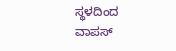ಸ್ಥಳದಿಂದ ವಾಪಸ್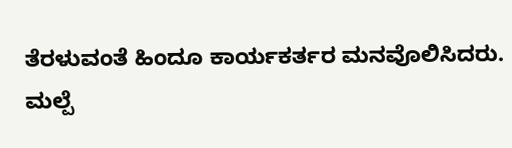ತೆರಳುವಂತೆ ಹಿಂದೂ ಕಾರ್ಯಕರ್ತರ ಮನವೊಲಿಸಿದರು. ಮಲ್ಪೆ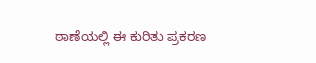ಠಾಣೆಯಲ್ಲಿ ಈ ಕುರಿತು ಪ್ರಕರಣ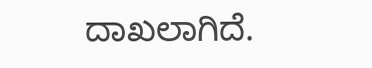ದಾಖಲಾಗಿದೆ.